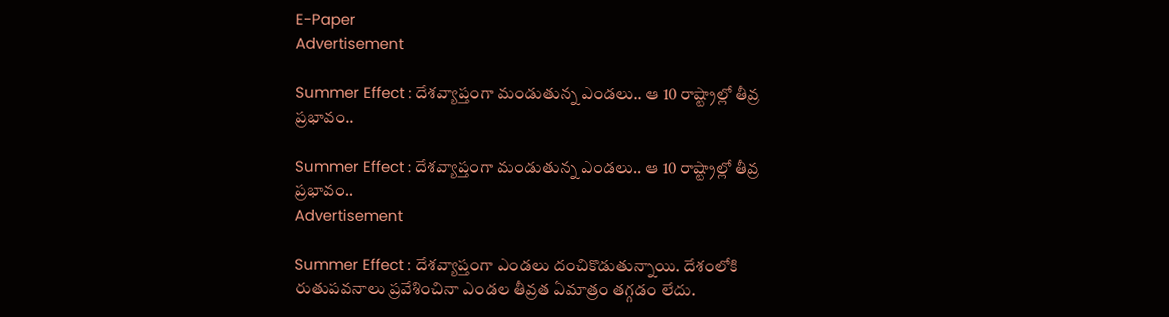E-Paper
Advertisement

Summer Effect : దేశవ్యాప్తంగా మండుతున్న ఎండలు.. ఆ 10 రాష్ట్రాల్లో తీవ్ర ప్రభావం..

Summer Effect : దేశవ్యాప్తంగా మండుతున్న ఎండలు.. ఆ 10 రాష్ట్రాల్లో తీవ్ర ప్రభావం..
Advertisement

Summer Effect : దేశవ్యాప్తంగా ఎండలు దంచికొడుతున్నాయి. దేశంలోకి రుతుపవనాలు ప్రవేశించినా ఎండల తీవ్రత ఏమాత్రం తగ్గడం లేదు.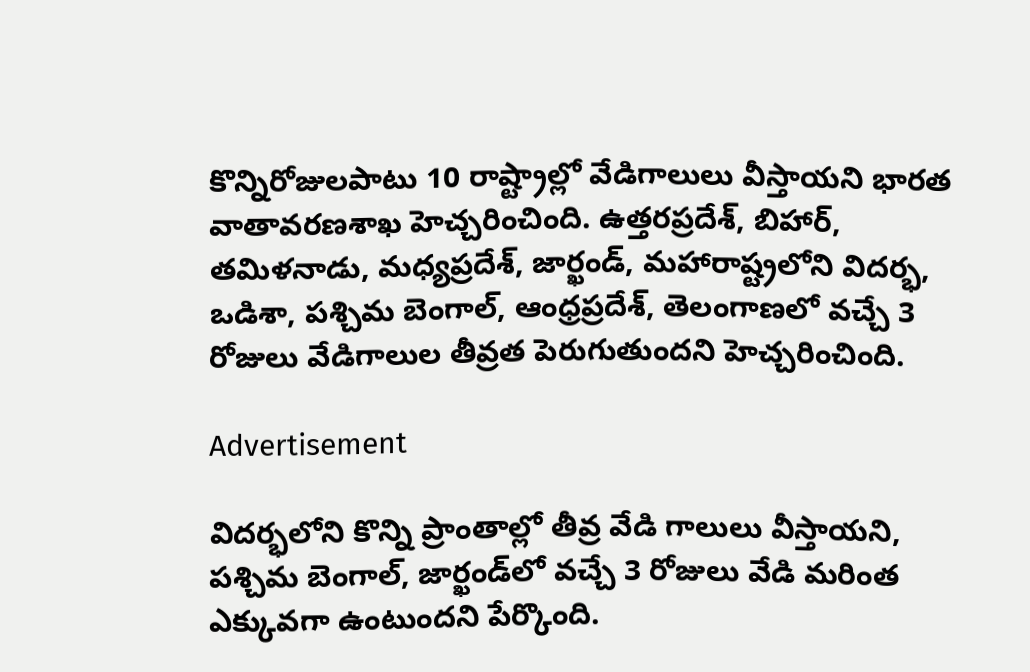కొన్నిరోజులపాటు 10 రాష్ట్రాల్లో వేడిగాలులు వీస్తాయని భారత వాతావరణశాఖ హెచ్చరించింది. ఉత్తరప్రదేశ్‌, బిహార్‌, తమిళనాడు, మధ్యప్రదేశ్‌, జార్ఖండ్‌, మహారాష్ట్రలోని విదర్భ, ఒడిశా, పశ్చిమ బెంగాల్‌, ఆంధ్రప్రదేశ్‌, తెలంగాణలో వచ్చే 3 రోజులు వేడిగాలుల తీవ్రత పెరుగుతుందని హెచ్చరించింది.

Advertisement

విదర్భలోని కొన్ని ప్రాంతాల్లో తీవ్ర వేడి గాలులు వీస్తాయని, పశ్చిమ బెంగాల్, జార్ఖండ్‌లో వచ్చే 3 రోజులు వేడి మరింత ఎక్కువగా ఉంటుందని పేర్కొంది.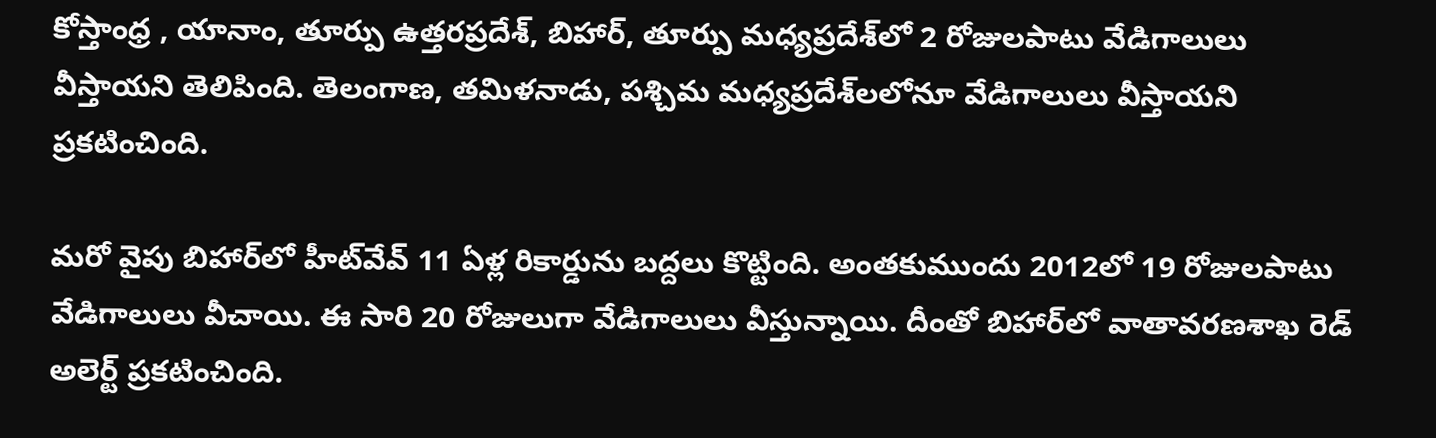కోస్తాంధ్ర , యానాం, తూర్పు ఉత్తరప్రదేశ్, బిహార్, తూర్పు మధ్యప్రదేశ్‌లో 2 రోజులపాటు వేడిగాలులు వీస్తాయని తెలిపింది. తెలంగాణ, తమిళనాడు, పశ్చిమ మధ్యప్రదేశ్‌లలోనూ వేడిగాలులు వీస్తాయని ప్రకటించింది.

మరో వైపు బిహార్‌లో హీట్‌వేవ్ 11 ఏళ్ల రికార్డును బద్దలు కొట్టింది. అంతకుముందు 2012లో 19 రోజులపాటు వేడిగాలులు వీచాయి. ఈ సారి 20 రోజులుగా వేడిగాలులు వీస్తున్నాయి. దీంతో బిహార్‌లో వాతావరణశాఖ రెడ్‌ అలెర్ట్‌ ప్రకటించింది.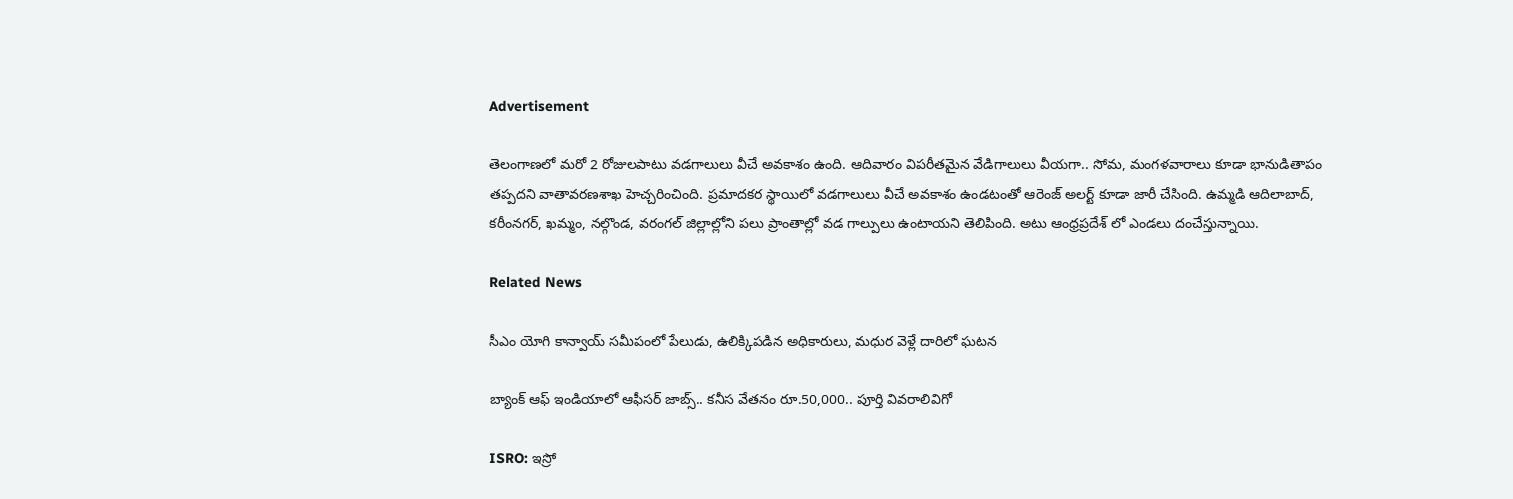Advertisement

తెలంగాణలో మరో 2 రోజులపాటు వడగాలులు వీచే అవకాశం ఉంది. ఆదివారం విపరీతమైన వేడిగాలులు వీయగా.. సోమ, మంగళవారాలు కూడా భానుడితాపం తప్పదని వాతావరణశాఖ హెచ్చరించింది. ప్రమాదకర స్థాయిలో వడగాలులు వీచే అవకాశం ఉండటంతో ఆరెంజ్‌ అలర్ట్‌ కూడా జారీ చేసింది. ఉమ్మడి ఆదిలాబాద్, కరీంనగర్, ఖమ్మం, నల్గొండ, వరంగల్ జిల్లాల్లోని పలు ప్రాంతాల్లో వడ గాల్పులు ఉంటాయని తెలిపింది. అటు ఆంధ్రప్రదేశ్ లో ఎండలు దంచేస్తున్నాయి.

Related News

సీఎం యోగి కాన్వాయ్ సమీపంలో పేలుడు, ఉలిక్కిపడిన అధికారులు, మధుర వెళ్లే దారిలో ఘటన

బ్యాంక్ ఆఫ్ ఇండియాలో ఆఫీసర్ జాబ్స్.. కనీస వేతనం రూ.50,000.. పూర్తి వివరాలివిగో

ISRO: ఇస్రో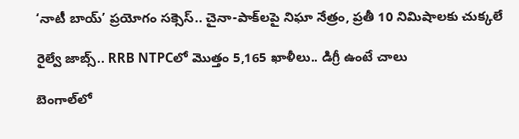‘నాటీ బాయ్’ ప్రయోగం సక్సెస్.. చైనా-పాక్‌లపై నిఘా నేత్రం, ప్రతీ 10 నిమిషాలకు చుక్కలే

రైల్వే జాబ్స్.. RRB NTPCలో మొత్తం 5,165 ఖాళీలు.. డిగ్రీ ఉంటే చాలు

బెంగాల్‌లో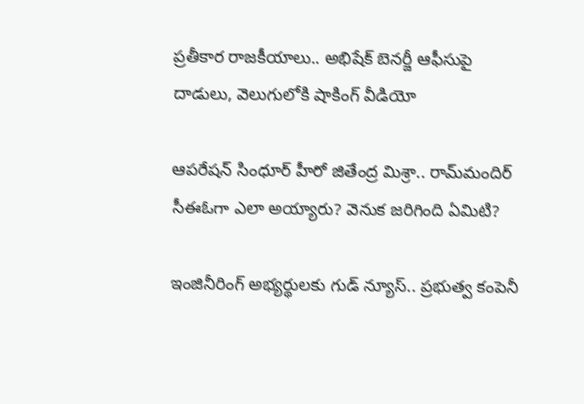ప్రతీకార రాజకీయాలు.. అభిషేక్ బెనర్జీ ఆఫీసుపై దాడులు, వెలుగులోకి షాకింగ్ వీడియో

ఆపరేషన్ సింధూర్ హీరో జితేంద్ర మిశ్రా.. రామ్‌మందిర్ సీఈఓగా ఎలా అయ్యారు? వెనుక జరిగింది ఏమిటి?

ఇంజినీరింగ్ అభ్యర్థులకు గుడ్ న్యూస్.. ప్రభుత్వ కంపెనీ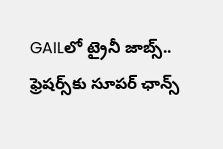GAILలో ట్రైనీ జాబ్స్.. ఫ్రెషర్స్‌కు సూపర్ ఛాన్స్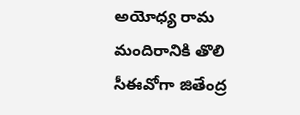అయోధ్య రామ మందిరానికి తొలి సీఈవో‌గా జితేంద్ర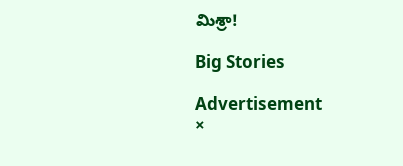మిశ్రా!

Big Stories

Advertisement
×